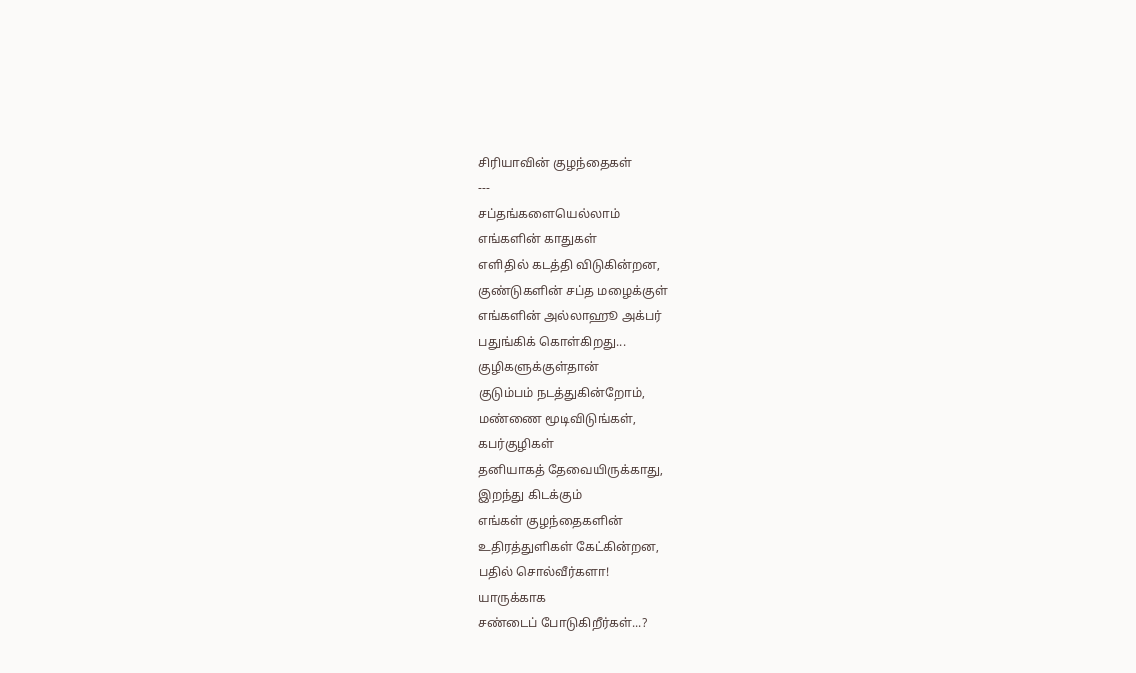சிரியாவின் குழந்தைகள்
---
சப்தங்களையெல்லாம்
எங்களின் காதுகள்
எளிதில் கடத்தி விடுகின்றன,
குண்டுகளின் சப்த மழைக்குள்
எங்களின் அல்லாஹூ அக்பர்
பதுங்கிக் கொள்கிறது...
குழிகளுக்குள்தான்
குடும்பம் நடத்துகின்றோம்,
மண்ணை மூடிவிடுங்கள்,
கபர்குழிகள்
தனியாகத் தேவையிருக்காது,
இறந்து கிடக்கும்
எங்கள் குழந்தைகளின்
உதிரத்துளிகள் கேட்கின்றன,
பதில் சொல்வீர்களா!
யாருக்காக
சண்டைப் போடுகிறீர்கள்...?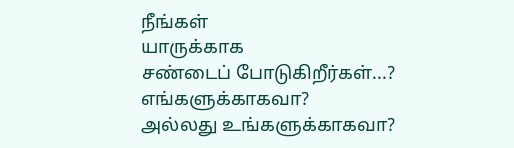நீங்கள்
யாருக்காக
சண்டைப் போடுகிறீர்கள்...?
எங்களுக்காகவா?
அல்லது உங்களுக்காகவா?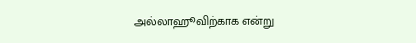அல்லாஹூவிற்காக என்று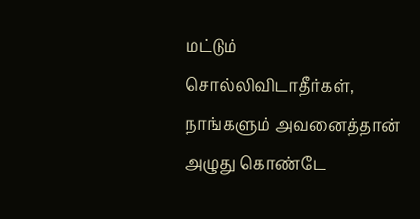மட்டும்
சொல்லிவிடாதீர்கள்,
நாங்களும் அவனைத்தான்
அழுது கொண்டே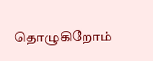தொழுகிறோம்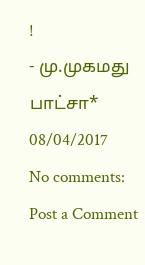!
- மு.முகமது பாட்சா*
08/04/2017
No comments:
Post a Comment